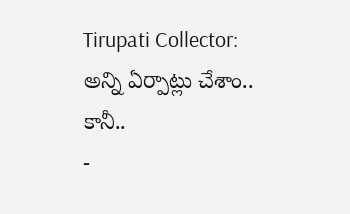Tirupati Collector: అన్ని ఏర్పాట్లు చేశాం.. కానీ..
-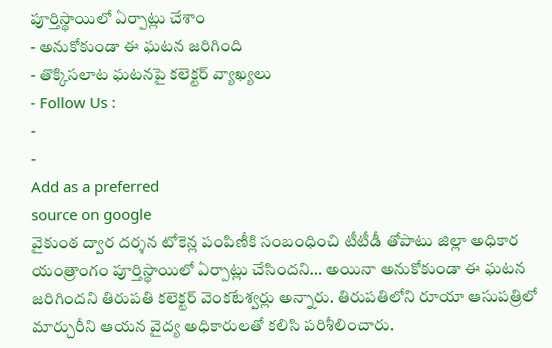పూర్తిస్థాయిలో ఏర్పాట్లు చేశాం
- అనుకోకుండా ఈ ఘటన జరిగింది
- తొక్కిసలాట ఘటనపై కలెక్టర్ వ్యాఖ్యలు
- Follow Us :
-
-
Add as a preferred
source on google
వైకుంఠ ద్వార దర్శన టోకెన్ల పంపిణీకి సంబంధించి టీటీడీ తోపాటు జిల్లా అధికార యంత్రాంగం పూర్తిస్థాయిలో ఏర్పాట్లు చేసిందని… అయినా అనుకోకుండా ఈ ఘటన జరిగిందని తిరుపతి కలెక్టర్ వెంకటేశ్వర్లు అన్నారు. తిరుపతిలోని రూయా ఆసుపత్రిలో మార్చురీని ఆయన వైద్య అధికారులతో కలిసి పరిశీలించారు.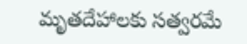మృతదేహాలకు సత్వరమే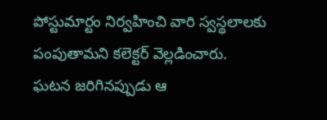పోస్టుమార్టం నిర్వహించి వారి స్వస్థలాలకు పంపుతామని కలెక్టర్ వెల్లడించారు. ఘటన జరిగినప్పుడు ఆ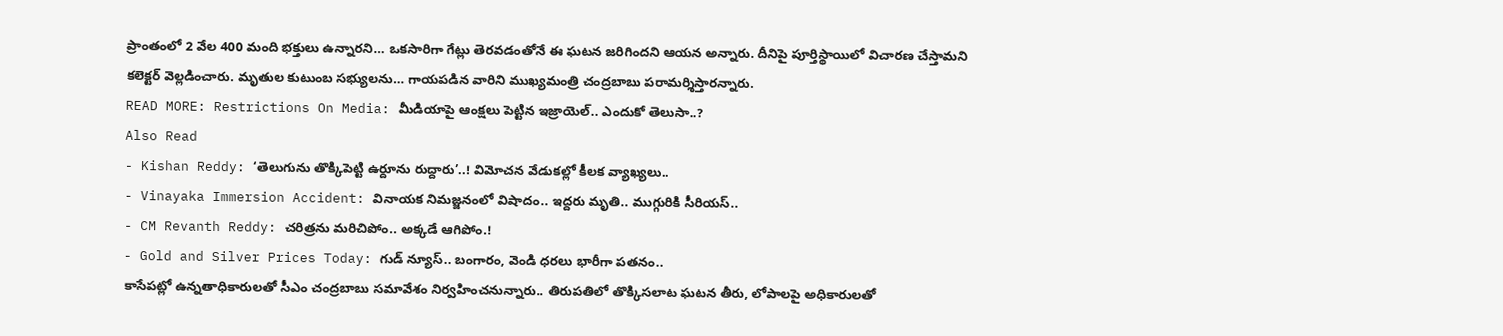ప్రాంతంలో 2 వేల 400 మంది భక్తులు ఉన్నారని… ఒకసారిగా గేట్లు తెరవడంతోనే ఈ ఘటన జరిగిందని ఆయన అన్నారు. దీనిపై పూర్తిస్థాయిలో విచారణ చేస్తామని కలెక్టర్ వెల్లడించారు. మృతుల కుటుంబ సభ్యులను… గాయపడిన వారిని ముఖ్యమంత్రి చంద్రబాబు పరామర్శిస్తారన్నారు.
READ MORE: Restrictions On Media: మీడియాపై ఆంక్షలు పెట్టిన ఇజ్రాయెల్.. ఎందుకో తెలుసా..?
Also Read
- Kishan Reddy: ‘తెలుగును తొక్కిపెట్టి ఉర్దూను రుద్దారు’..! విమోచన వేడుకల్లో కీలక వ్యాఖ్యలు..
- Vinayaka Immersion Accident: వినాయక నిమజ్జనంలో విషాదం.. ఇద్దరు మృతి.. ముగ్గురికి సీరియస్..
- CM Revanth Reddy: చరిత్రను మరిచిపోం.. అక్కడే ఆగిపోం.!
- Gold and Silver Prices Today: గుడ్ న్యూస్.. బంగారం, వెండి ధరలు భారీగా పతనం..
కాసేపట్లో ఉన్నతాధికారులతో సీఎం చంద్రబాబు సమావేశం నిర్వహించనున్నారు.. తిరుపతిలో తొక్కిసలాట ఘటన తీరు, లోపాలపై అధికారులతో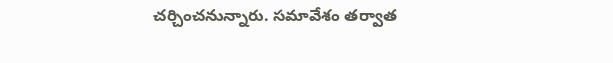చర్చించనున్నారు. సమావేశం తర్వాత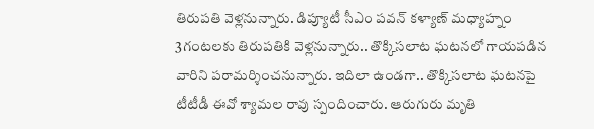తిరుపతి వెళ్లనున్నారు. డిప్యూటీ సీఎం పవన్ కళ్యాణ్ మధ్యాహ్నం 3గంటలకు తిరుపతికి వెళ్లనున్నారు.. తొక్కిసలాట ఘటనలో గాయపడిన వారిని పరామర్శించనున్నారు. ఇదిలా ఉండగా.. తొక్కిసలాట ఘటనపై టీటీడీ ఈవో శ్యామల రావు స్పందించారు. ఆరుగురు మృతి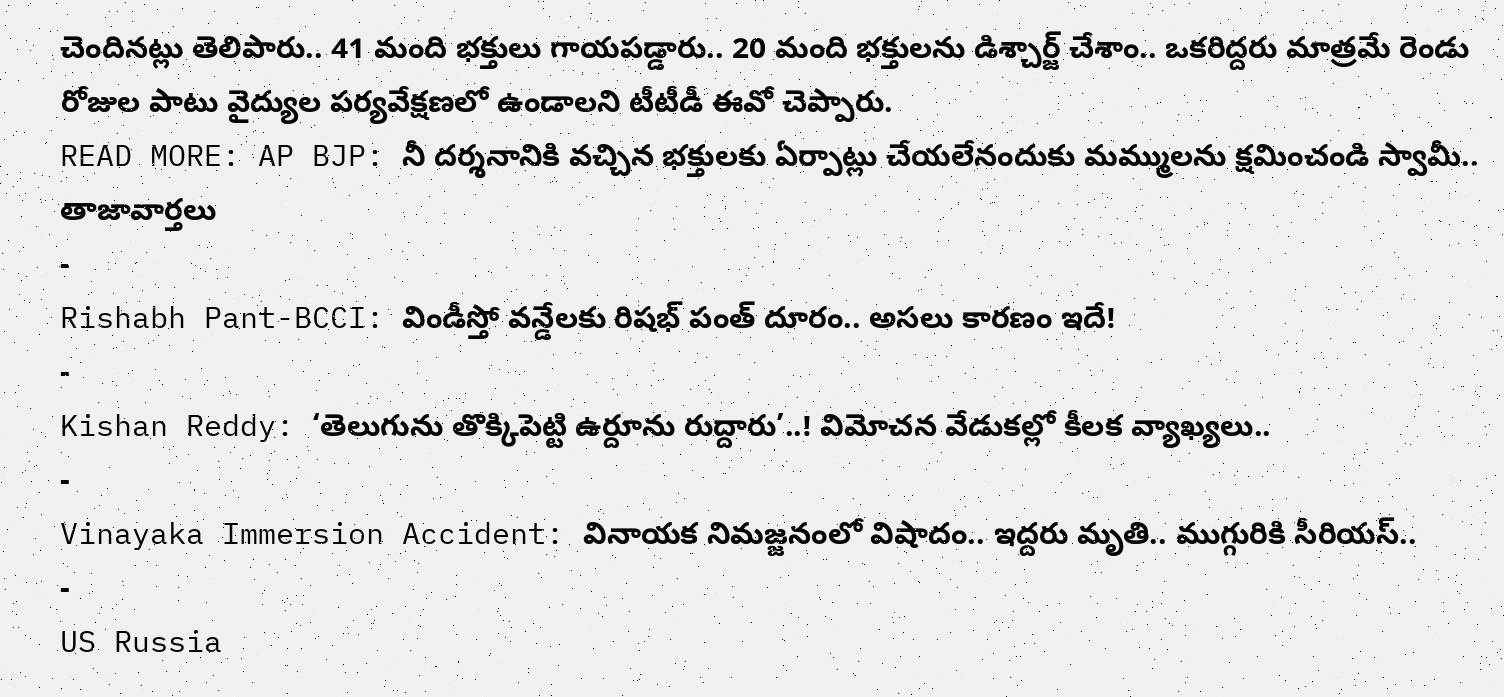చెందినట్లు తెలిపారు.. 41 మంది భక్తులు గాయపడ్డారు.. 20 మంది భక్తులను డిశ్చార్జ్ చేశాం.. ఒకరిద్దరు మాత్రమే రెండు రోజుల పాటు వైద్యుల పర్యవేక్షణలో ఉండాలని టీటీడీ ఈవో చెప్పారు.
READ MORE: AP BJP: నీ దర్శనానికి వచ్చిన భక్తులకు ఏర్పాట్లు చేయలేనందుకు మమ్ములను క్షమించండి స్వామీ..
తాజావార్తలు
-
Rishabh Pant-BCCI: విండీస్తో వన్డేలకు రిషభ్ పంత్ దూరం.. అసలు కారణం ఇదే!
-
Kishan Reddy: ‘తెలుగును తొక్కిపెట్టి ఉర్దూను రుద్దారు’..! విమోచన వేడుకల్లో కీలక వ్యాఖ్యలు..
-
Vinayaka Immersion Accident: వినాయక నిమజ్జనంలో విషాదం.. ఇద్దరు మృతి.. ముగ్గురికి సీరియస్..
-
US Russia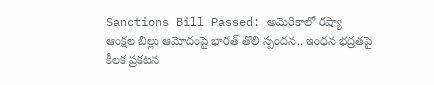Sanctions Bill Passed: అమెరికాలో రష్యా ఆంక్షల బిల్లు ఆమోదంపై భారత్ తొలి స్పందన.. ఇంధన భద్రతపై కీలక ప్రకటన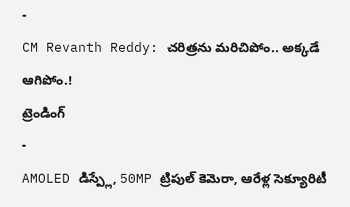-
CM Revanth Reddy: చరిత్రను మరిచిపోం.. అక్కడే ఆగిపోం.!
ట్రెండింగ్
-
AMOLED డిస్ప్లే, 50MP ట్రిపుల్ కెమెరా, ఆరేళ్ల సెక్యూరిటీ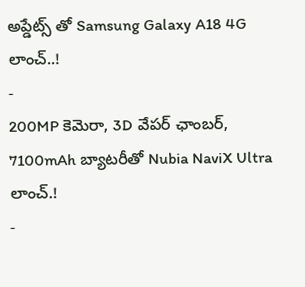అప్డేట్స్ తో Samsung Galaxy A18 4G లాంచ్..!
-
200MP కెమెరా, 3D వేపర్ ఛాంబర్, 7100mAh బ్యాటరీతో Nubia NaviX Ultra లాంచ్.!
-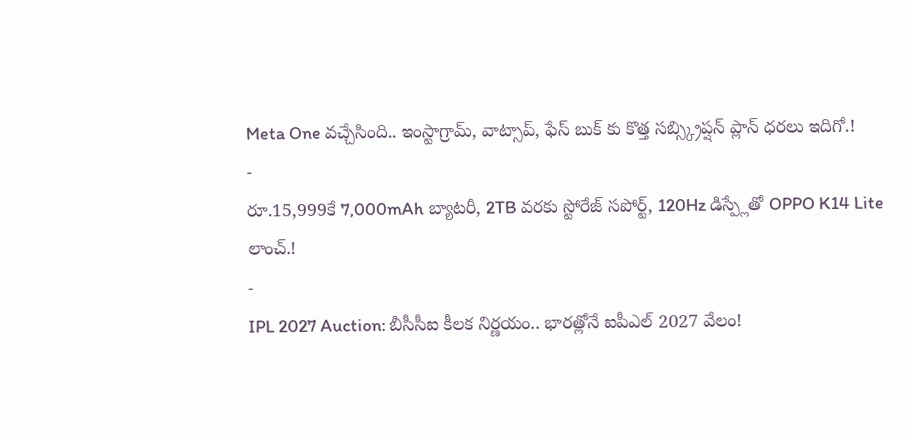Meta One వచ్చేసింది.. ఇంస్టాగ్రామ్, వాట్సాప్, ఫేస్ బుక్ కు కొత్త సబ్స్క్రిప్షన్ ప్లాన్ ధరలు ఇదిగో.!
-
రూ.15,999కే 7,000mAh బ్యాటరీ, 2TB వరకు స్టోరేజ్ సపోర్ట్, 120Hz డిస్ప్లేతో OPPO K14 Lite లాంచ్.!
-
IPL 2027 Auction: బీసీసీఐ కీలక నిర్ణయం.. భారత్లోనే ఐపీఎల్ 2027 వేలం!